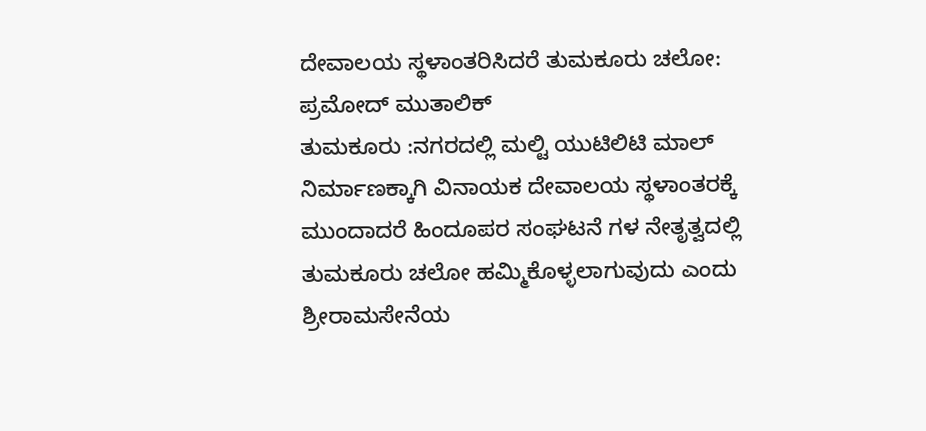ದೇವಾಲಯ‌ ಸ್ಥಳಾಂತರಿಸಿದರೆ ತುಮಕೂರು ಚಲೋ: ಪ್ರಮೋದ್ ಮುತಾಲಿಕ್
ತುಮಕೂರು :ನಗರದಲ್ಲಿ ಮಲ್ಟಿ ಯುಟಿಲಿಟಿ ಮಾಲ್‌ ನಿರ್ಮಾಣಕ್ಕಾಗಿ ವಿನಾಯಕ ದೇವಾಲಯ ಸ್ಥಳಾಂತರಕ್ಕೆ ಮುಂದಾದರೆ ಹಿಂದೂಪರ ಸಂಘಟನೆ ಗಳ ನೇತೃತ್ವದಲ್ಲಿ ತುಮಕೂರು ಚಲೋ ಹಮ್ಮಿಕೊಳ್ಳಲಾಗುವುದು ಎಂದು ಶ್ರೀರಾಮಸೇನೆಯ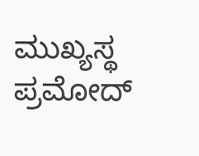ಮುಖ್ಯಸ್ಥ ಪ್ರಮೋದ್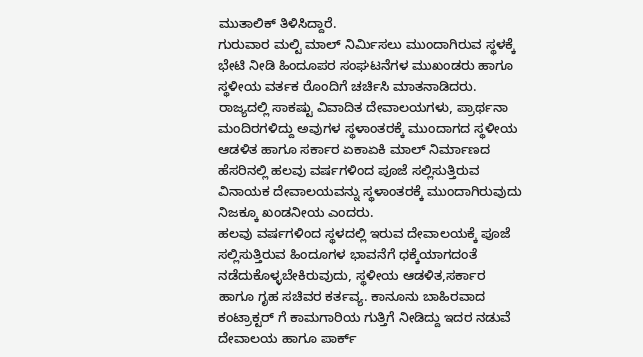ಮುತಾಲಿಕ್ ತಿಳಿಸಿದ್ದಾರೆ.
ಗುರುವಾರ ಮಲ್ಟಿ ಮಾಲ್ ನಿರ್ಮಿಸಲು ಮುಂದಾಗಿರುವ ಸ್ಥಳಕ್ಕೆ ಭೇಟಿ ನೀಡಿ ಹಿಂದೂಪರ ಸಂಘಟನೆಗಳ ಮುಖಂಡರು ಹಾಗೂ ಸ್ಥಳೀಯ ವರ್ತಕ ರೊಂದಿಗೆ ಚರ್ಚಿಸಿ ಮಾತನಾಡಿದರು.
ರಾಜ್ಯದಲ್ಲಿ ಸಾಕಷ್ಟು ವಿವಾದಿತ ದೇವಾಲಯಗಳು, ಪ್ರಾರ್ಥನಾ ಮಂದಿರಗಳಿದ್ದು ಅವುಗಳ ಸ್ಥಳಾಂತರಕ್ಕೆ ಮುಂದಾಗದ ಸ್ಥಳೀಯ ಆಡಳಿತ ಹಾಗೂ ಸರ್ಕಾರ ಏಕಾಏಕಿ ಮಾಲ್ ನಿರ್ಮಾಣದ ಹೆಸರಿನಲ್ಲಿ ಹಲವು ವರ್ಷಗಳಿಂದ ಪೂಜೆ ಸಲ್ಲಿಸುತ್ತಿರುವ ವಿನಾಯಕ ದೇವಾಲಯವನ್ನು ಸ್ಥಳಾಂತರಕ್ಕೆ ಮುಂದಾಗಿರುವುದು ನಿಜಕ್ಕೂ ಖಂಡನೀಯ ಎಂದರು.
ಹಲವು ವರ್ಷಗಳಿಂದ ಸ್ಥಳದಲ್ಲಿ ಇರುವ ದೇವಾಲಯಕ್ಕೆ ಪೂಜೆ ಸಲ್ಲಿಸುತ್ತಿರುವ ಹಿಂದೂಗಳ ಭಾವನೆಗೆ ಧಕ್ಕೆಯಾಗದಂತೆ ನಡೆದುಕೊಳ್ಳಬೇಕಿರುವುದು, ಸ್ಥಳೀಯ ಆಡಳಿತ,ಸರ್ಕಾರ ಹಾಗೂ ಗೃಹ ಸಚಿವರ ಕರ್ತವ್ಯ. ಕಾನೂನು ಬಾಹಿರವಾದ ಕಂಟ್ರಾಕ್ಟರ್ ಗೆ ಕಾಮಗಾರಿಯ ಗುತ್ತಿಗೆ ನೀಡಿದ್ದು ಇದರ ನಡುವೆ ದೇವಾಲಯ ಹಾಗೂ ಪಾರ್ಕ್‌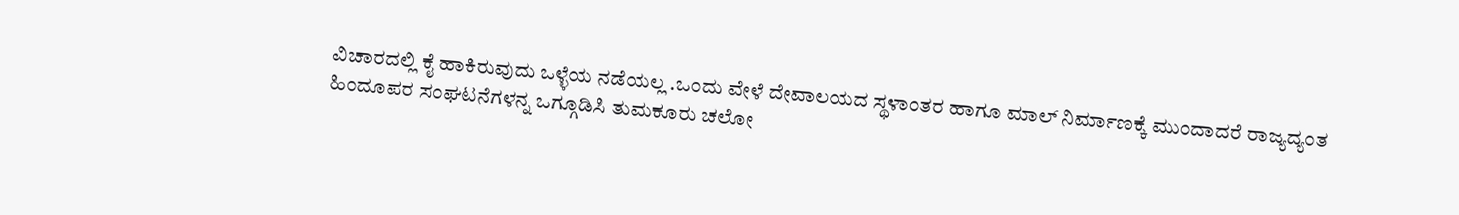ವಿಚಾರದಲ್ಲಿ ಕೈ ಹಾಕಿರುವುದು ಒಳ್ಳೆಯ ನಡೆಯಲ್ಲ .ಒಂದು ವೇಳೆ ದೇವಾಲಯದ ಸ್ಥಳಾಂತರ ಹಾಗೂ ಮಾಲ್ ನಿರ್ಮಾಣಕ್ಕೆ ಮುಂದಾದರೆ ರಾಜ್ಯದ್ಯಂತ ಹಿಂದೂಪರ ಸಂಘಟನೆಗಳನ್ನ ಒಗ್ಗೂಡಿಸಿ ತುಮಕೂರು ಚಲೋ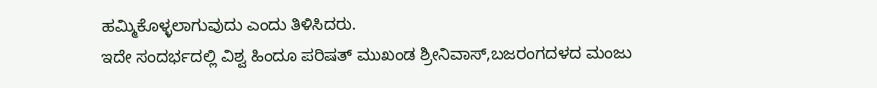ಹಮ್ಮಿಕೊಳ್ಳಲಾಗುವುದು ಎಂದು ತಿಳಿಸಿದರು.
ಇದೇ ಸಂದರ್ಭದಲ್ಲಿ ವಿಶ್ವ ಹಿಂದೂ ಪರಿಷತ್‌ ಮುಖಂಡ ಶ್ರೀನಿವಾಸ್‌,ಬಜರಂಗದಳದ ಮಂಜು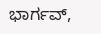ಭಾರ್ಗವ್,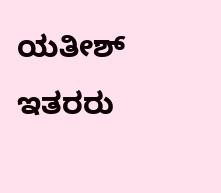ಯತೀಶ್ ಇತರರು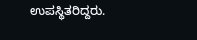ಉಪಸ್ಥಿತರಿದ್ದರು.